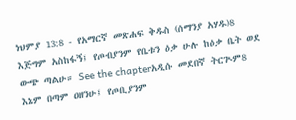ነህምያ 13:8 - የአማርኛ መጽሐፍ ቅዱስ (ሰማንያ አሃዱ)8 እጅግም አስከፋኝ፤ የጦብያንም የቤቱን ዕቃ ሁሉ ከዕቃ ቤት ወደ ውጭ ጣልሁ። See the chapterአዲሱ መደበኛ ትርጒም8 እኔም በጣም ዐዘንሁ፤ የጦቢያንም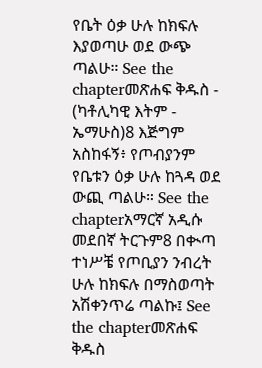የቤት ዕቃ ሁሉ ከክፍሉ እያወጣሁ ወደ ውጭ ጣልሁ። See the chapterመጽሐፍ ቅዱስ - (ካቶሊካዊ እትም - ኤማሁስ)8 እጅግም አስከፋኝ፥ የጦብያንም የቤቱን ዕቃ ሁሉ ከጓዳ ወደ ውጪ ጣልሁ። See the chapterአማርኛ አዲሱ መደበኛ ትርጉም8 በቊጣ ተነሥቼ የጦቢያን ንብረት ሁሉ ከክፍሉ በማስወጣት አሽቀንጥሬ ጣልኩ፤ See the chapterመጽሐፍ ቅዱስ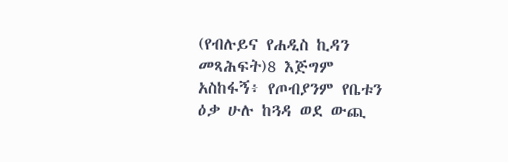(የብሉይና የሐዲስ ኪዳን መጻሕፍት)8 እጅግም አስከፋኝ፥ የጦብያንም የቤቱን ዕቃ ሁሉ ከጓዳ ወደ ውጪ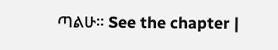ጣልሁ። See the chapter |